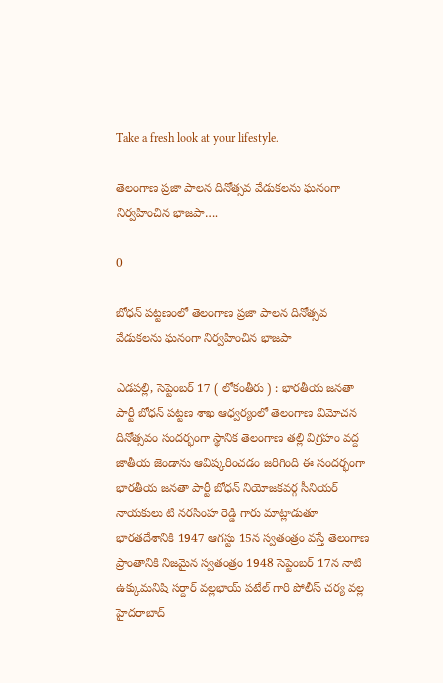Take a fresh look at your lifestyle.

తెలంగాణ ప్రజా పాలన దినోత్సవ వేడుకలను ఘనంగా నిర్వహించిన భాజపా….

0

బోధన్ పట్టణంలో తెలంగాణ ప్రజా పాలన దినోత్సవ వేడుకలను ఘనంగా నిర్వహించిన భాజపా

ఎడపల్లి, సెప్టెంబర్ 17 ( లోకంతీరు ) : భారతీయ జనతా పార్టీ బోధన్ పట్టణ శాఖ ఆధ్వర్యంలో తెలంగాణ విమోచన దినోత్సవం సందర్భంగా స్థానిక తెలంగాణ తల్లి విగ్రహం వద్ద జాతీయ జెండాను ఆవిష్కరించడం జరిగింది ఈ సందర్భంగా భారతీయ జనతా పార్టీ బోధన్ నియోజకవర్గ సీనియర్ నాయకులు టి నరసింహ రెడ్డి గారు మాట్లాడుతూ భారతదేశానికి 1947 ఆగస్టు 15న స్వతంత్రం వస్తే తెలంగాణ ప్రాంతానికి నిజమైన స్వతంత్రం 1948 సెప్టెంబర్ 17న నాటి ఉక్కుమనిషి సర్దార్ వల్లభాయ్ పటేల్ గారి పోలీస్ చర్య వల్ల హైదరాబాద్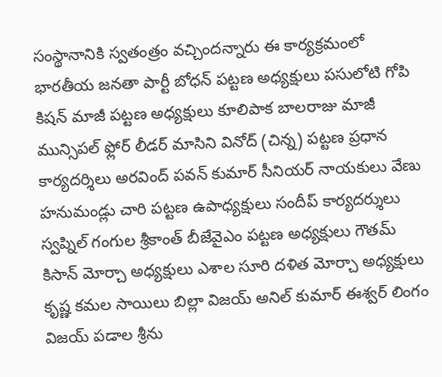సంస్థానానికి స్వతంత్రం వచ్చిందన్నారు ఈ కార్యక్రమంలో భారతీయ జనతా పార్టీ బోధన్ పట్టణ అధ్యక్షులు పసులోటి గోపి కిషన్ మాజీ పట్టణ అధ్యక్షులు కూలిపాక బాలరాజు మాజీ మున్సిపల్ ఫ్లోర్ లీడర్ మాసిని వినోద్ (చిన్న) పట్టణ ప్రధాన కార్యదర్శిలు అరవింద్ పవన్ కుమార్ సీనియర్ నాయకులు వేణు హనుమండ్లు చారి పట్టణ ఉపాధ్యక్షులు సందీప్ కార్యదర్శులు స్వప్నిల్ గంగుల శ్రీకాంత్ బీజేవైఎం పట్టణ అధ్యక్షులు గౌతమ్ కిసాన్ మోర్చా అధ్యక్షులు ఎశాల సూరి దళిత మోర్చా అధ్యక్షులు కృష్ణ కమల సాయిలు బిల్లా విజయ్ అనిల్ కుమార్ ఈశ్వర్ లింగం విజయ్ పడాల శ్రీను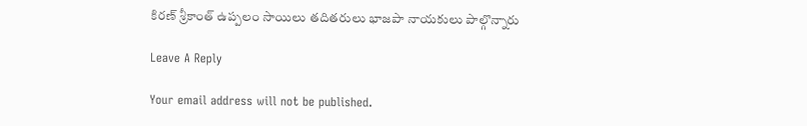కిరణ్ శ్రీకాంత్ ఉప్పలం సాయిలు తదితరులు భాజపా నాయకులు పాల్గొన్నారు

Leave A Reply

Your email address will not be published.